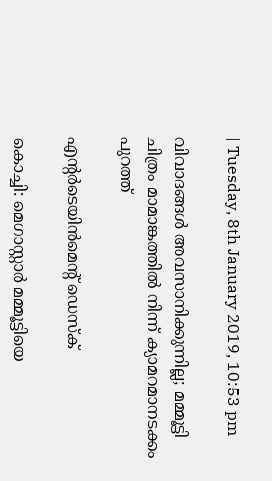| Tuesday, 8th January 2019, 10:53 pm

വിവാദങ്ങള്‍ അവസാനിക്കുന്നില്ല; മമ്മൂട്ടി ചിത്രം മാമാങ്കത്തില്‍ നിന്ന് ക്യാമറമാനടക്കം പുറത്ത്

എന്റര്‍ടെയിന്‍മെന്റ് ഡെസ്‌ക്

കൊച്ചി: മെഗാസ്റ്റാര്‍ മമ്മൂട്ടിയെ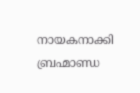നായകനാക്കി ബ്രഹ്മാണ്ഡ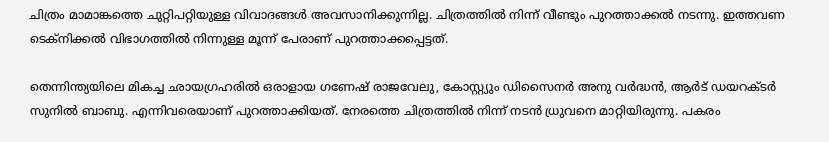ചിത്രം മാമാങ്കത്തെ ചുറ്റിപറ്റിയുള്ള വിവാദങ്ങള്‍ അവസാനിക്കുന്നില്ല. ചിത്രത്തില്‍ നിന്ന് വീണ്ടും പുറത്താക്കല്‍ നടന്നു. ഇത്തവണ ടെക്‌നിക്കല്‍ വിഭാഗത്തില്‍ നിന്നുള്ള മൂന്ന് പേരാണ് പുറത്താക്കപ്പെട്ടത്.

തെന്നിന്ത്യയിലെ മികച്ച ഛായഗ്രഹരില്‍ ഒരാളായ ഗണേഷ് രാജവേലു, കോസ്റ്റ്യും ഡിസൈനര്‍ അനു വര്‍ദ്ധന്‍, ആര്‍ട് ഡയറക്ടര്‍ സുനില്‍ ബാബു. എന്നിവരെയാണ് പുറത്താക്കിയത്. നേരത്തെ ചിത്രത്തില്‍ നിന്ന് നടന്‍ ധ്രുവനെ മാറ്റിയിരുന്നു. പകരം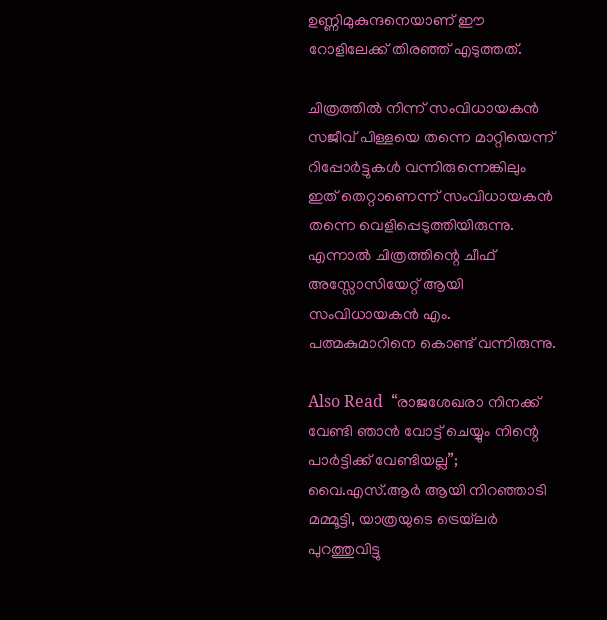ഉണ്ണിമുകുന്ദനെയാണ് ഈ റോളിലേക്ക് തിരഞ്ഞ് എടുത്തത്.

ചിത്രത്തില്‍ നിന്ന് സംവിധായകന്‍ സജീവ് പിള്ളയെ തന്നെ മാറ്റിയെന്ന് റിപ്പോര്‍ട്ടുകള്‍ വന്നിരുന്നെങ്കിലും ഇത് തെറ്റാണെന്ന് സംവിധായകന്‍ തന്നെ വെളിപ്പെടുത്തിയിരുന്നു. എന്നാല്‍ ചിത്രത്തിന്റെ ചീഫ് അസ്സോസിയേറ്റ് ആയി സംവിധായകന്‍ എം. പത്മകുമാറിനെ കൊണ്ട് വന്നിരുന്നു.

Also Read  “രാജശേഖരാ നിനക്ക് വേണ്ടി ഞാന്‍ വോട്ട് ചെയ്യും നിന്റെ പാര്‍ട്ടിക്ക് വേണ്ടിയല്ല”; വൈ.എസ്.ആര്‍ ആയി നിറഞ്ഞാടി മമ്മൂട്ടി, യാത്രയുടെ ട്രെയ്‌ലര്‍ പുറത്തുവിട്ടു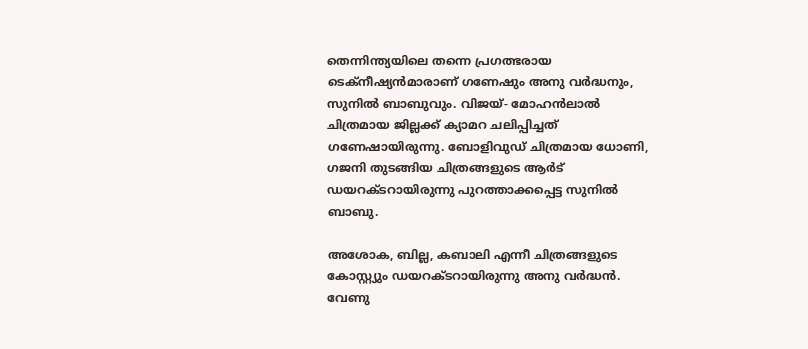തെന്നിന്ത്യയിലെ തന്നെ പ്രഗത്ഭരായ ടെക്‌നീഷ്യന്‍മാരാണ് ഗണേഷും അനു വര്‍ദ്ധനും, സുനില്‍ ബാബുവും. വിജയ്- മോഹന്‍ലാല്‍ ചിത്രമായ ജില്ലക്ക് ക്യാമറ ചലിപ്പിച്ചത് ഗണേഷായിരുന്നു. ബോളിവുഡ് ചിത്രമായ ധോണി, ഗജനി തുടങ്ങിയ ചിത്രങ്ങളുടെ ആര്‍ട് ഡയറക്ടറായിരുന്നു പുറത്താക്കപ്പെട്ട സുനില്‍ ബാബു.

അശോക, ബില്ല, കബാലി എന്നീ ചിത്രങ്ങളുടെ കോസ്റ്റ്യും ഡയറക്ടറായിരുന്നു അനു വര്‍ദ്ധന്‍. വേണു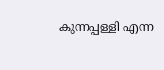കുന്നപ്പള്ളി എന്ന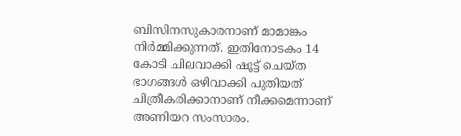ബിസിനസുകാരനാണ് മാമാങ്കം നിര്‍മ്മിക്കുന്നത്. ഇതിനോടകം 14 കോടി ചിലവാക്കി ഷൂട്ട് ചെയ്ത ഭാഗങ്ങള്‍ ഒഴിവാക്കി പുതിയത് ചിത്രീകരിക്കാനാണ് നീക്കമെന്നാണ് അണിയറ സംസാരം.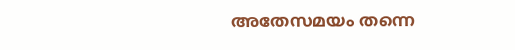അതേസമയം തന്നെ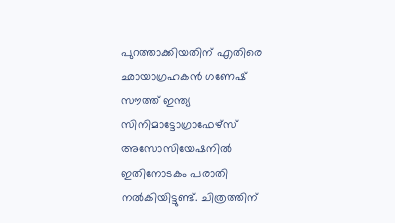പുറത്താക്കിയതിന് എതിരെ ഛായാഗ്രഹകന്‍ ഗണേഷ് സൗത്ത് ഇന്ത്യ സിനിമാട്ടോഗ്രാഫേഴ്‌സ് അസോസിയേഷനില്‍ ഇതിനോടകം പരാതി നല്‍കിയിട്ടുണ്ട്. ചിത്രത്തിന്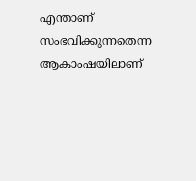എന്താണ് സംഭവിക്കുന്നതെന്ന ആകാംഷയിലാണ്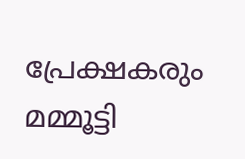പ്രേക്ഷകരും മമ്മൂട്ടി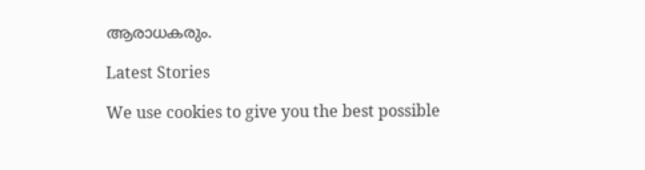ആരാധകരും.

Latest Stories

We use cookies to give you the best possible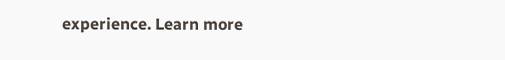experience. Learn more